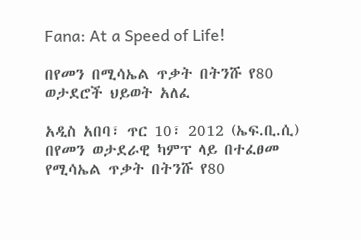Fana: At a Speed of Life!

በየመን በሚሳኤል ጥቃት በትንሹ የ80 ወታደሮች ህይወት አለፈ

አዲስ አበባ፣ ጥር 10፣ 2012 (ኤፍ.ቢ.ሲ) በየመን ወታደራዊ ካምፕ ላይ በተፈፀመ የሚሳኤል ጥቃት በትንሹ የ80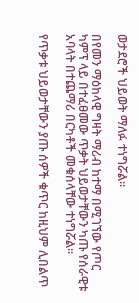ወታደሮች ህይወት ማለፉ ተነግሯል።

በየመን ማዕከላዊ ግዛት ማሪብ ከተማ በሚገኘው የጦር ካምፕ ላይ በተፈፀመው ጥቃት ህይወታቸውን ካጡ የሰራዊቱ አባላት በተጨማሪ በርካቶች መቁሰላቸው ተነግሯል።

የጥቃቱ ህይወታቸውን ያጡ ሰዎች ቁጥር ከዚህም ሊበልጥ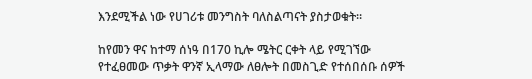እንደሚችል ነው የሀገሪቱ መንግስት ባለስልጣናት ያስታወቁት።

ከየመን ዋና ከተማ ሰነዓ በ170 ኪሎ ሜትር ርቀት ላይ የሚገኘው የተፈፀመው ጥቃት ዋንኛ ኢላማው ለፀሎት በመስጊድ የተሰበሰቡ ሰዎች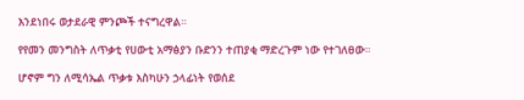እንደነበሩ ወታደራዊ ምንጮች ተናግረዋል።

የየመን መንግስት ለጥቃቲ የሀውቲ አማፅያን ቡድንን ተጠያቂ ማድረጉም ነው የተገለፀው።

ሆኖም ግን ለሚሳኤል ጥቃቱ እስካሁን ኃላፊነት የወሰደ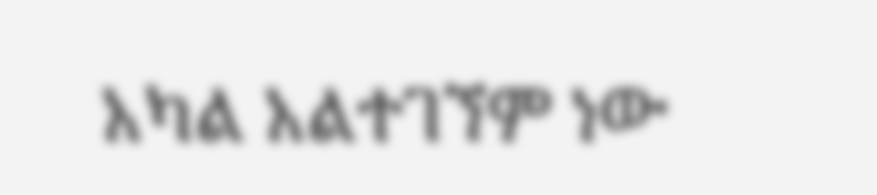አካል አልተገኘም ነው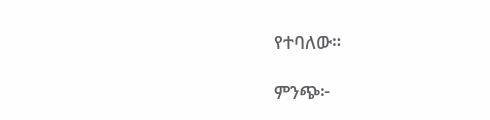የተባለው።

ምንጭ፦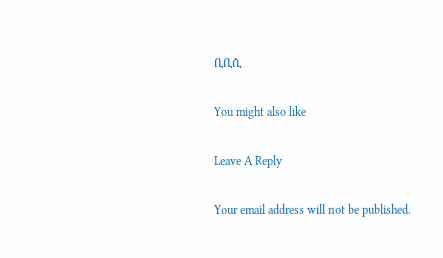ቢቢሲ

You might also like

Leave A Reply

Your email address will not be published.